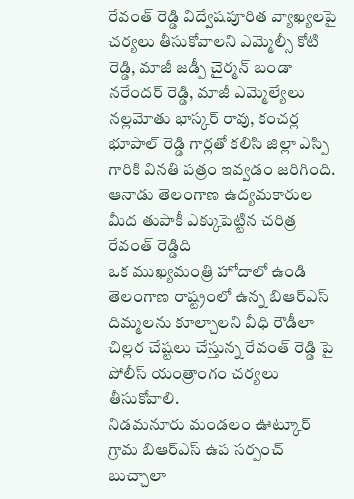రేవంత్ రెడ్డి విద్వేషపూరిత వ్యాఖ్యలపై చర్యలు తీసుకోవాలని ఎమ్మెల్సీ కోటి రెడ్డి, మాజీ జడ్పీ చైర్మన్ బండా నరేందర్ రెడ్డి, మాజీ ఎమ్మెల్యేలు నల్లమోతు భాస్కర్ రావు, కంచర్ల భూపాల్ రెడ్డి గార్లతో కలిసి జిల్లా ఎస్పి గారికి వినతి పత్రం ఇవ్వడం జరిగింది.
ఆనాడు తెలంగాణ ఉద్యమకారుల మీద తుపాకీ ఎక్కుపెట్టిన చరిత్ర రేవంత్ రెడ్డిది
ఒక ముఖ్యమంత్రి హోదాలో ఉండి తెలంగాణ రాష్ట్రంలో ఉన్న బిఆర్ఎస్ దిమ్మలను కూల్చాలని వీధి రౌడీలా చిల్లర చేష్టలు చేస్తున్న రేవంత్ రెడ్డి పై పోలీస్ యంత్రాంగం చర్యలు తీసుకోవాలి.
నిడమనూరు మండలం ఊట్కూర్ గ్రామ బిఆర్ఎస్ ఉప సర్పంచ్ బుచ్చాలా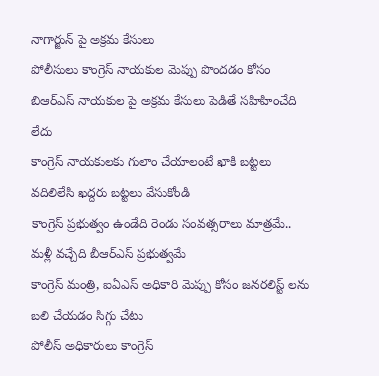నాగార్జున్ పై అక్రమ కేసులు
పోలీసులు కాంగ్రెస్ నాయకుల మెప్పు పొందడం కోసం బిఆర్ఎస్ నాయకుల పై అక్రమ కేసులు పెడితే సహిహించేది లేదు
కాంగ్రెస్ నాయకులకు గులాం చేయాలంటే ఖాకి బట్టలు వదిలిలేసి ఖద్దరు బట్టలు వేసుకోండి
కాంగ్రెస్ ప్రభుత్వం ఉండేది రెండు సంవత్సరాలు మాత్రమే.. మళ్లీ వచ్చేది బీఆర్ఎస్ ప్రభుత్వమే
కాంగ్రెస్ మంత్రి, ఐఏఎస్ అధికారి మెప్పు కోసం జనరలిస్ట్ లను బలి చేయడం సిగ్గు చేటు
పోలీస్ అధికారులు కాంగ్రెస్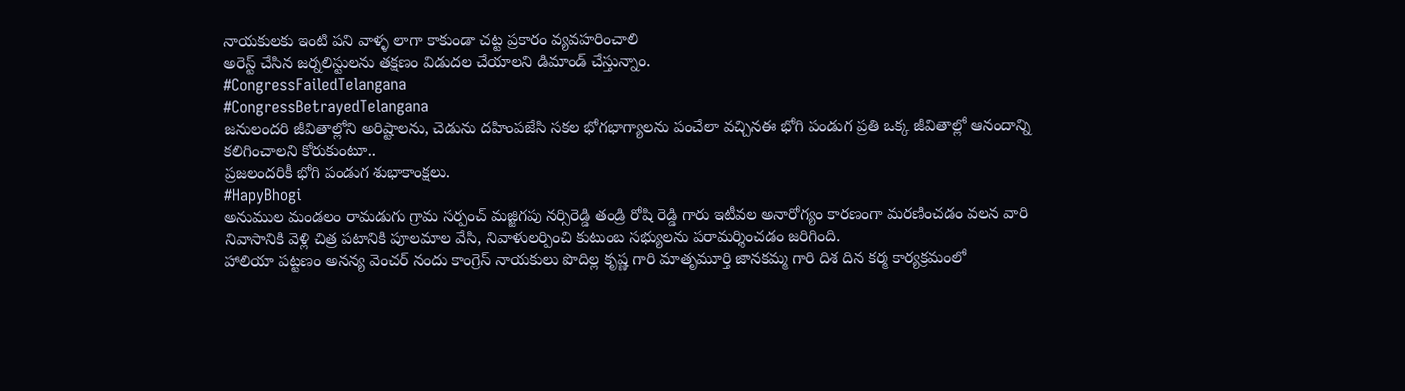నాయకులకు ఇంటి పని వాళ్ళ లాగా కాకుండా చట్ట ప్రకారం వ్యవహరించాలి
అరెస్ట్ చేసిన జర్నలిస్టులను తక్షణం విడుదల చేయాలని డిమాండ్ చేస్తున్నాం.
#CongressFailedTelangana
#CongressBetrayedTelangana
జనులందరి జీవితాల్లోని అరిష్టాలను, చెడును దహింపజేసి సకల భోగభాగ్యాలను పంచేలా వచ్చినఈ భోగి పండుగ ప్రతి ఒక్క జీవితాల్లో ఆనందాన్ని కలిగించాలని కోరుకుంటూ..
ప్రజలందరికీ భోగి పండుగ శుభాకాంక్షలు.
#HapyBhogi
అనుముల మండలం రామడుగు గ్రామ సర్పంచ్ మజ్జిగపు నర్సిరెడ్డి తండ్రి రోషి రెడ్డి గారు ఇటీవల అనారోగ్యం కారణంగా మరణించడం వలన వారి నివాసానికి వెళ్లి చిత్ర పటానికి పూలమాల వేసి, నివాళులర్పించి కుటుంబ సభ్యులను పరామర్శించడం జరిగింది.
హాలియా పట్టణం అనన్య వెంచర్ నందు కాంగ్రెస్ నాయకులు పొదిల్ల కృష్ణ గారి మాతృమూర్తి జానకమ్మ గారి దిశ దిన కర్మ కార్యక్రమంలో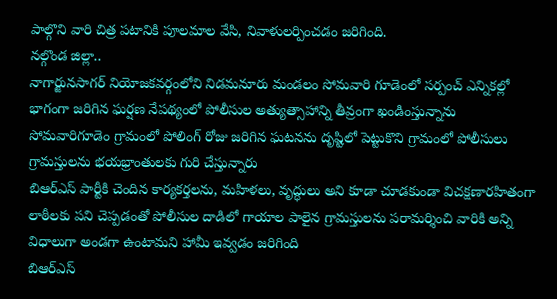పాల్గొని వారి చిత్ర పటానికి పూలమాల వేసి, నివాళులర్పించడం జరిగింది.
నల్గొండ జిల్లా..
నాగార్జునసాగర్ నియోజకవర్గంలోని నిడమనూరు మండలం సోమవారి గూడెంలో సర్పంచ్ ఎన్నికల్లో భాగంగా జరిగిన ఘర్షణ నేపథ్యంలో పోలీసుల అత్యుత్సాహాన్ని తీవ్రంగా ఖండింస్తున్నాను
సోమవారిగూడెం గ్రామంలో పోలింగ్ రోజు జరిగిన ఘటనను దృష్టిలో పెట్టుకొని గ్రామంలో పోలీసులు గ్రామస్తులను భయభ్రాంతులకు గురి చేస్తున్నారు
బిఆర్ఎస్ పార్టీకి చెందిన కార్యకర్తలను, మహిళలు, వృద్ధులు అని కూడా చూడకుండా విచక్షణారహితంగా లాఠీలకు పని చెప్పడంతో పోలీసుల దాడిలో గాయాల పాలైన గ్రామస్తులను పరామర్శించి వారికి అన్ని విధాలుగా అండగా ఉంటామని హామీ ఇవ్వడం జరిగింది
బిఆర్ఎస్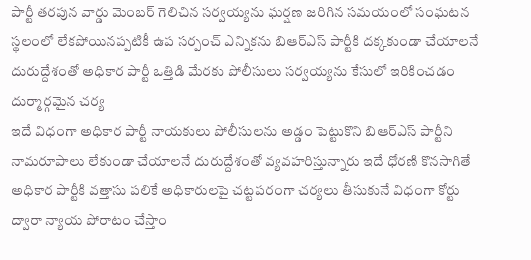పార్టీ తరపున వార్డు మెంబర్ గెలిచిన సర్వయ్యను ఘర్షణ జరిగిన సమయంలో సంఘటన స్థలంలో లేకపోయినప్పటికీ ఉప సర్పంచ్ ఎన్నికను బిఆర్ఎస్ పార్టీకి దక్కకుండా చేయాలనే దురుద్దేశంతో అధికార పార్టీ ఒత్తిడి మేరకు పోలీసులు సర్వయ్యను కేసులో ఇరికించడం దుర్మార్గమైన చర్య
ఇదే విధంగా అధికార పార్టీ నాయకులు పోలీసులను అడ్డం పెట్టుకొని బిఆర్ఎస్ పార్టీని నామరూపాలు లేకుండా చేయాలనే దురుద్దేశంతో వ్యవహరిస్తున్నారు ఇదే ధోరణి కొనసాగితే అధికార పార్టీకి వత్తాసు పలికే అధికారులపై చట్టపరంగా చర్యలు తీసుకునే విధంగా కోర్టు ద్వారా న్యాయ పోరాటం చేస్తాం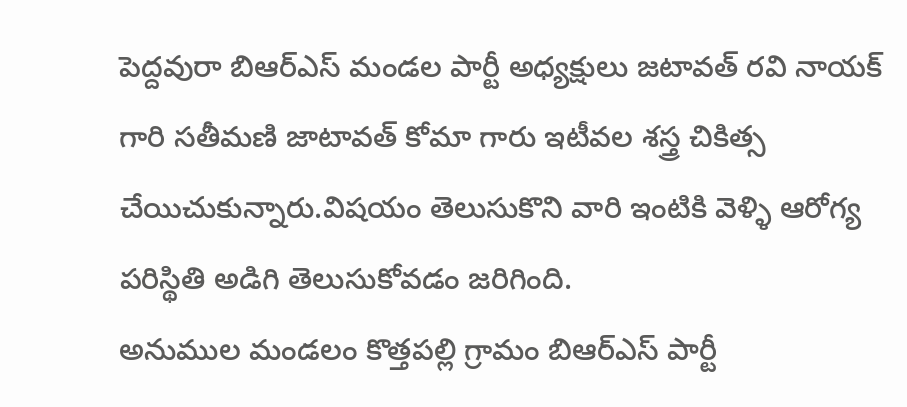పెద్దవురా బిఆర్ఎస్ మండల పార్టీ అధ్యక్షులు జటావత్ రవి నాయక్ గారి సతీమణి జాటావత్ కోమా గారు ఇటీవల శస్త్ర చికిత్స చేయిచుకున్నారు.విషయం తెలుసుకొని వారి ఇంటికి వెళ్ళి ఆరోగ్య పరిస్థితి అడిగి తెలుసుకోవడం జరిగింది.
అనుముల మండలం కొత్తపల్లి గ్రామం బిఆర్ఎస్ పార్టీ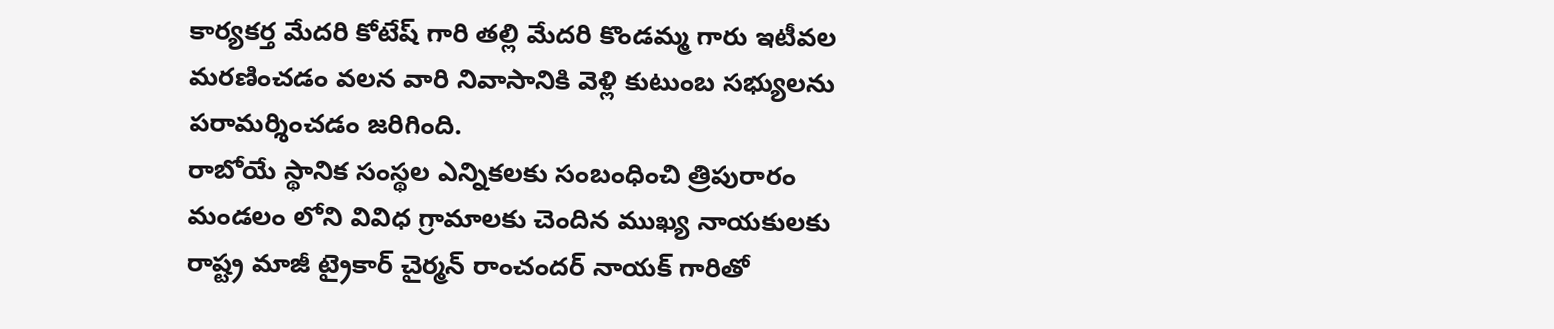కార్యకర్త మేదరి కోటేష్ గారి తల్లి మేదరి కొండమ్మ గారు ఇటీవల మరణించడం వలన వారి నివాసానికి వెళ్లి కుటుంబ సభ్యులను పరామర్శించడం జరిగింది.
రాబోయే స్థానిక సంస్థల ఎన్నికలకు సంబంధించి త్రిపురారం మండలం లోని వివిధ గ్రామాలకు చెందిన ముఖ్య నాయకులకు రాష్ట్ర మాజీ ట్రైకార్ చైర్మన్ రాంచందర్ నాయక్ గారితో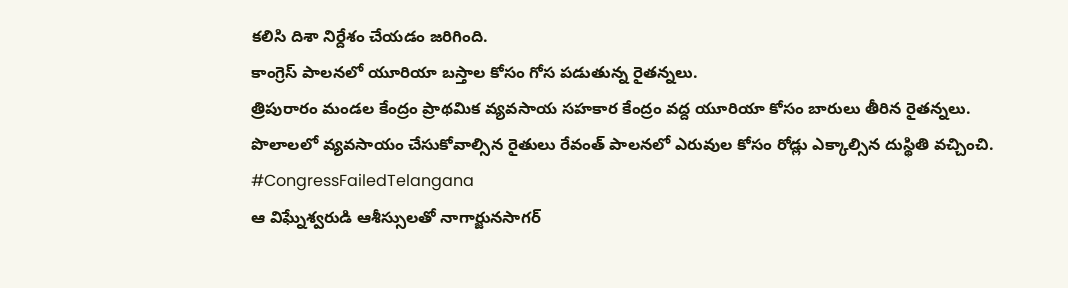కలిసి దిశా నిర్దేశం చేయడం జరిగింది.
కాంగ్రెస్ పాలనలో యూరియా బస్తాల కోసం గోస పడుతున్న రైతన్నలు.
త్రిపురారం మండల కేంద్రం ప్రాథమిక వ్యవసాయ సహకార కేంద్రం వద్ద యూరియా కోసం బారులు తీరిన రైతన్నలు.
పొలాలలో వ్యవసాయం చేసుకోవాల్సిన రైతులు రేవంత్ పాలనలో ఎరువుల కోసం రోడ్లు ఎక్కాల్సిన దుస్థితి వచ్చించి.
#CongressFailedTelangana
ఆ విఘ్నేశ్వరుడి ఆశీస్సులతో నాగార్జునసాగర్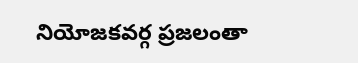నియోజకవర్గ ప్రజలంతా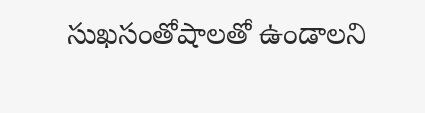సుఖసంతోషాలతో ఉండాలని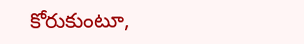కోరుకుంటూ,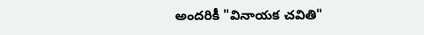అందరికీ "వినాయక చవితి"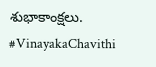శుభాకాంక్షలు.
#VinayakaChavithi